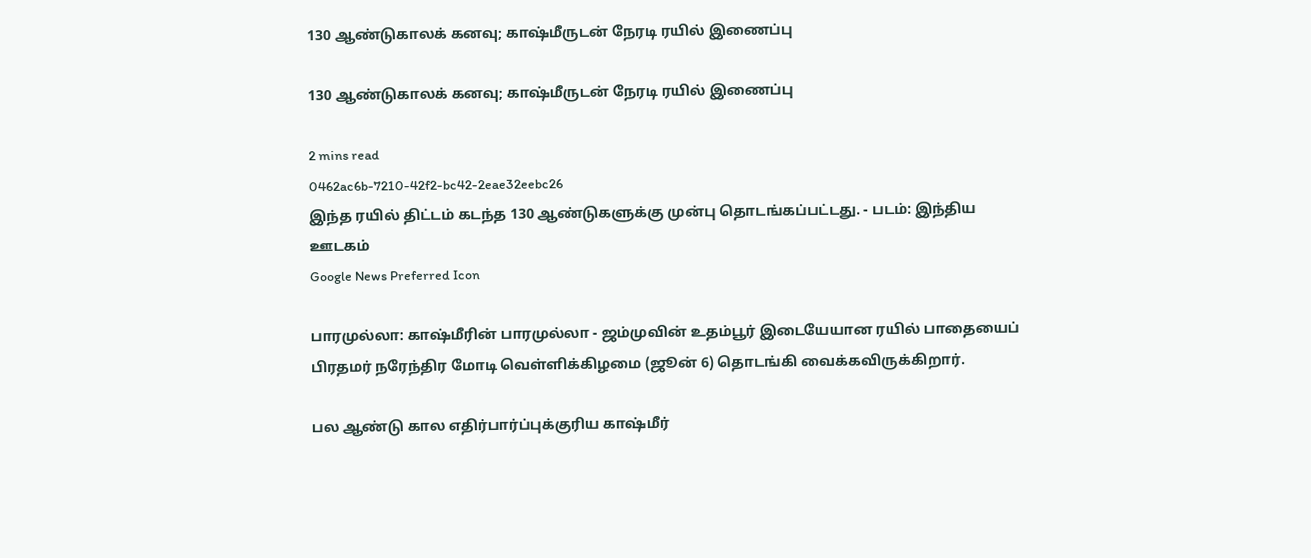130 ஆண்டுகாலக் கனவு; காஷ்மீருடன் நேரடி ரயில் இணைப்பு

130 ஆண்டுகாலக் கனவு; காஷ்மீருடன் நேரடி ரயில் இணைப்பு

2 mins read
0462ac6b-7210-42f2-bc42-2eae32eebc26
இந்த ரயில் திட்டம் கடந்த 130 ஆண்டுகளுக்கு முன்பு தொடங்கப்பட்டது. - படம்: இந்திய ஊடகம்
Google News Preferred Icon

பாரமுல்லா: காஷ்மீரின் பாரமுல்லா - ஜம்முவின் உதம்பூர் இடையேயான ரயில் பாதையைப் பிரதமர் நரேந்திர மோடி வெள்ளிக்கிழமை (ஜூன் 6) தொடங்கி வைக்கவிருக்கிறார்.

பல ஆண்டு கால எதிர்பார்ப்புக்குரிய காஷ்மீர்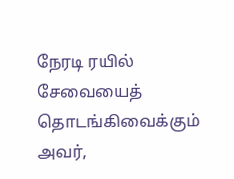நேரடி ரயில் சேவையைத் தொடங்கிவைக்கும் அவர்,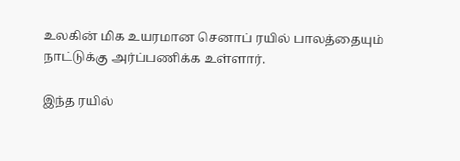உலகின் மிக உயரமான செனாப் ரயில் பாலத்தையும் நாட்டுக்கு அர்ப்பணிக்க உள்ளார்.

இந்த ரயில்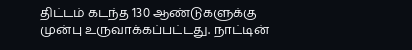திட்டம் கடந்த 130 ஆண்டுகளுக்கு முன்பு உருவாக்கப்பட்டது. நாட்டின்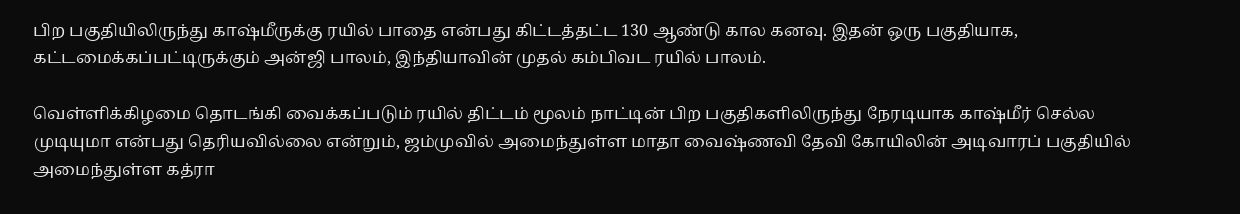பிற பகுதியிலிருந்து காஷ்மீருக்கு ரயில் பாதை என்பது கிட்டத்தட்ட 130 ஆண்டு கால கனவு. இதன் ஒரு பகுதியாக, கட்டமைக்கப்பட்டிருக்கும் அன்ஜி பாலம், இந்தியாவின் முதல் கம்பிவட ரயில் பாலம்.

வெள்ளிக்கிழமை தொடங்கி வைக்கப்படும் ரயில் திட்டம் மூலம் நாட்டின் பிற பகுதிகளிலிருந்து நேரடியாக காஷ்மீர் செல்ல முடியுமா என்பது தெரியவில்லை என்றும், ஜம்முவில் அமைந்துள்ள மாதா வைஷ்ணவி தேவி கோயிலின் அடிவாரப் பகுதியில் அமைந்துள்ள கத்ரா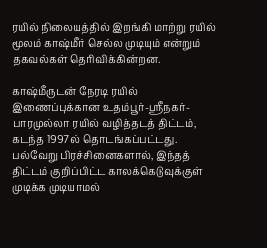ரயில் நிலையத்தில் இறங்கி மாற்று ரயில் மூலம் காஷ்மீர் செல்ல முடியும் என்றும் தகவல்கள் தெரிவிக்கின்றன.

காஷ்மீருடன் நேரடி ரயில் இணைப்புக்கான உதம்பூர்-ஸ்ரீநகர்-பாரமுல்லா ரயில் வழித்தடத் திட்டம், கடந்த 1997ல் தொடங்கப்பட்டது. பல்வேறு பிரச்சினைகளால், இந்தத் திட்டம் குறிப்பிட்ட காலக்கெடுவுக்குள் முடிக்க முடியாமல்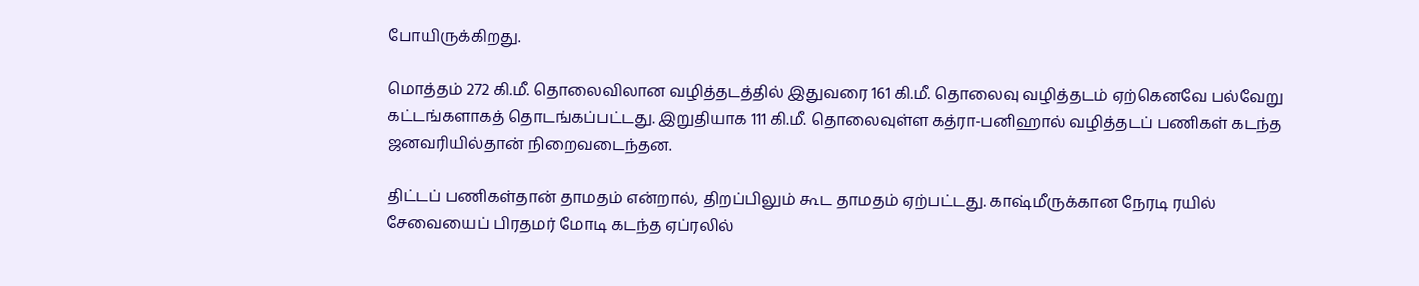போயிருக்கிறது.

மொத்தம் 272 கி.மீ. தொலைவிலான வழித்தடத்தில் இதுவரை 161 கி.மீ. தொலைவு வழித்தடம் ஏற்கெனவே பல்வேறு கட்டங்களாகத் தொடங்கப்பட்டது. இறுதியாக 111 கி.மீ. தொலைவுள்ள கத்ரா-பனிஹால் வழித்தடப் பணிகள் கடந்த ஜனவரியில்தான் நிறைவடைந்தன.

திட்டப் பணிகள்தான் தாமதம் என்றால், திறப்பிலும் கூட தாமதம் ஏற்பட்டது. காஷ்மீருக்கான நேரடி ரயில் சேவையைப் பிரதமர் மோடி கடந்த ஏப்ரலில்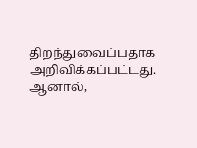திறந்துவைப்பதாக அறிவிக்கப்பட்டது. ஆனால்,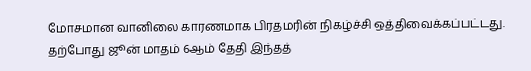மோசமான வானிலை காரணமாக பிரதமரின் நிகழ்ச்சி ஒத்திவைக்கப்பட்டது. தற்போது ஜூன் மாதம் 6ஆம் தேதி இந்தத்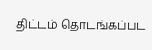திட்டம் தொடங்கப்பட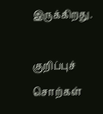இருக்கிறது.

குறிப்புச் சொற்கள்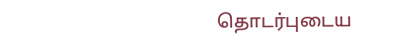தொடர்புடைய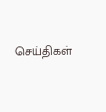செய்திகள்